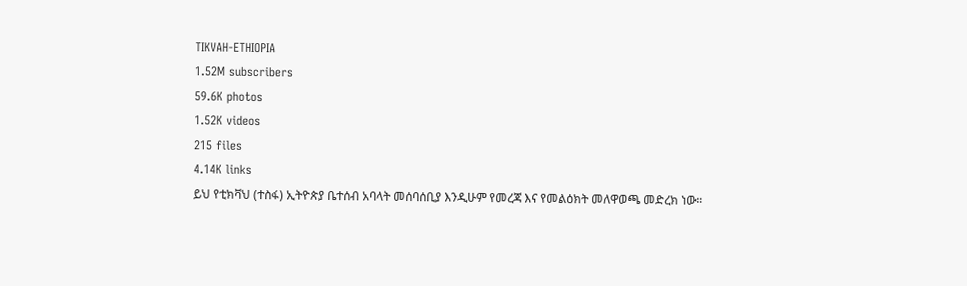TIKVAH-ETHIOPIA
1.52M subscribers
59.6K photos
1.52K videos
215 files
4.14K links
ይህ የቲክቫህ (ተስፋ) ኢትዮጵያ ቤተሰብ አባላት መሰባሰቢያ እንዲሁም የመረጃ እና የመልዕክት መለዋወጫ መድረክ ነው።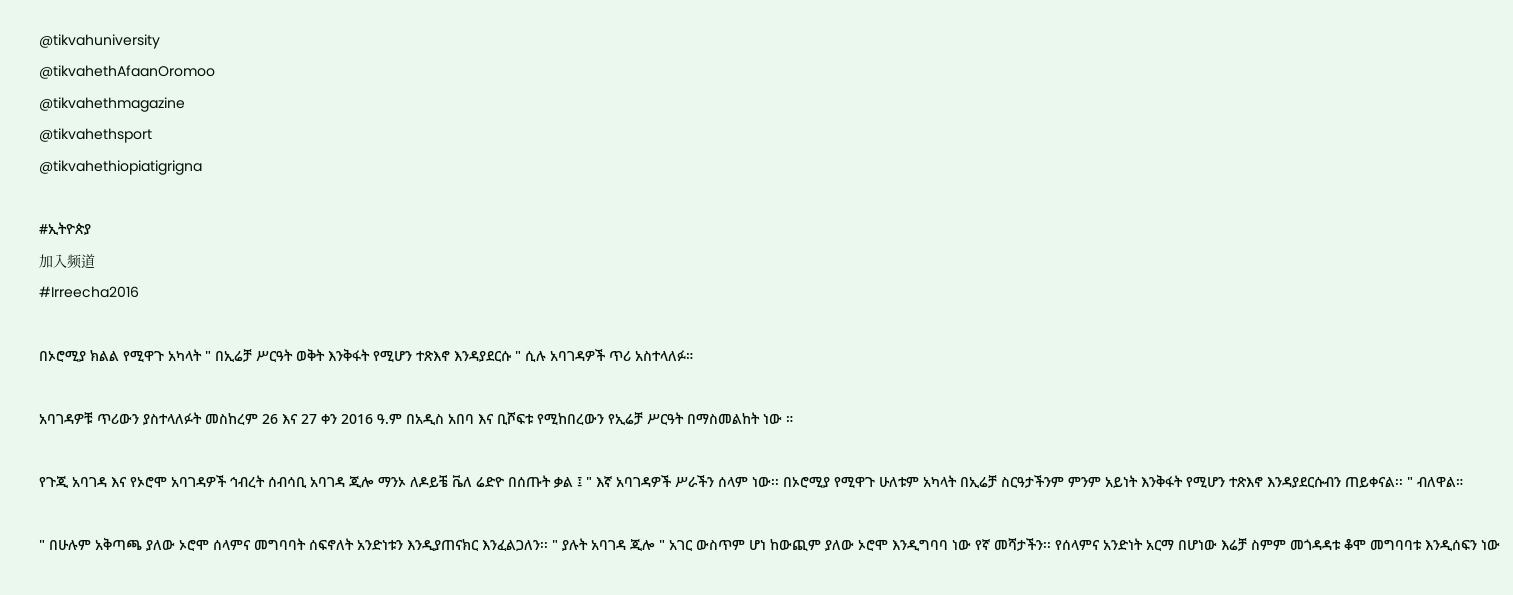@tikvahuniversity
@tikvahethAfaanOromoo
@tikvahethmagazine
@tikvahethsport
@tikvahethiopiatigrigna

#ኢትዮጵያ
加入频道
#Irreecha2016

በኦሮሚያ ክልል የሚዋጉ አካላት " በኢሬቻ ሥርዓት ወቅት እንቅፋት የሚሆን ተጽእኖ እንዳያደርሱ " ሲሉ አባገዳዎች ጥሪ አስተላለፉ።

አባገዳዎቹ ጥሪውን ያስተላለፉት መስከረም 26 እና 27 ቀን 2016 ዓ.ም በአዲስ አበባ እና ቢሾፍቱ የሚከበረውን የኢሬቻ ሥርዓት በማስመልከት ነው ።

የጉጂ አባገዳ እና የኦሮሞ አባገዳዎች ኅብረት ሰብሳቢ አባገዳ ጂሎ ማንኦ ለዶይቼ ቬለ ሬድዮ በሰጡት ቃል ፤ " እኛ አባገዳዎች ሥራችን ሰላም ነው፡፡ በኦሮሚያ የሚዋጉ ሁለቱም አካላት በኢሬቻ ስርዓታችንም ምንም አይነት እንቅፋት የሚሆን ተጽእኖ እንዳያደርሱብን ጠይቀናል፡፡ " ብለዋል።

" በሁሉም አቅጣጫ ያለው ኦሮሞ ሰላምና መግባባት ሰፍኖለት አንድነቱን እንዲያጠናክር እንፈልጋለን፡፡ " ያሉት አባገዳ ጂሎ " አገር ውስጥም ሆነ ከውጪም ያለው ኦሮሞ እንዲግባባ ነው የኛ መሻታችን፡፡ የሰላምና አንድነት አርማ በሆነው እሬቻ ስምም መጎዳዳቱ ቆሞ መግባባቱ እንዲሰፍን ነው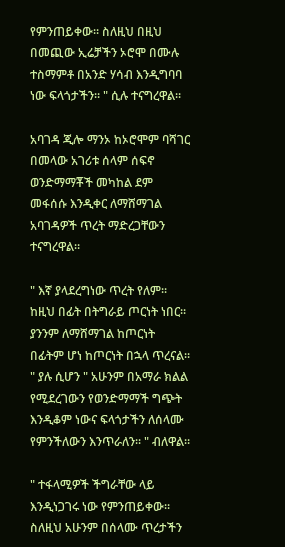የምንጠይቀው፡፡ ስለዚህ በዚህ በመጪው ኢሬቻችን ኦሮሞ በሙሉ ተስማምቶ በአንድ ሃሳብ እንዲግባባ ነው ፍላጎታችን። " ሲሉ ተናግረዋል።

አባገዳ ጂሎ ማንኦ ከኦሮሞም ባሻገር በመላው አገሪቱ ሰላም ሰፍኖ ወንድማማቾች መካከል ደም መፋሰሱ እንዲቀር ለማሸማገል አባገዳዎች ጥረት ማድረጋቸውን ተናግረዋል።

" እኛ ያላደረግነው ጥረት የለም፡፡ ከዚህ በፊት በትግራይ ጦርነት ነበር፡፡ ያንንም ለማሸማገል ከጦርነት በፊትም ሆነ ከጦርነት በኋላ ጥረናል፡፡ " ያሉ ሲሆን " አሁንም በአማራ ክልል የሚደረገውን የወንድማማች ግጭት እንዲቆም ነውና ፍላጎታችን ለሰላሙ የምንችለውን እንጥራለን፡፡ " ብለዋል።

" ተፋላሚዎች ችግራቸው ላይ እንዲነጋገሩ ነው የምንጠይቀው፡፡ ስለዚህ አሁንም በሰላሙ ጥረታችን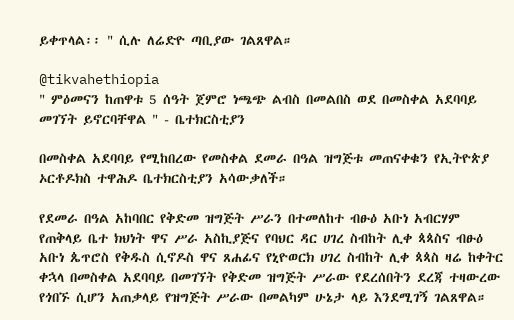ይቀጥላል፡፡ " ሲሉ ለሬድዮ ጣቢያው ገልጸዋል።

@tikvahethiopia
" ምዕመናን ከጠዋቱ 5 ሰዓት ጀምሮ ነጫጭ ልብስ በመልበስ ወደ በመስቀል አደባባይ መገኘት ይኖርባቸዋል " - ቤተክርስቲያን

በመስቀል አደባባይ የሚከበረው የመስቀል ደመራ በዓል ዝግጅቱ መጠናቀቁን የኢትዮጵያ ኦርቶዶክስ ተዋሕዶ ቤተክርስቲያን አሳውቃለች።

የደመራ በዓል አከባበር የቅድመ ዝግጅት ሥራን በተመለከተ ብፁዕ አቡነ አብርሃም የጠቅላይ ቤተ ክህነት ዋና ሥራ አስኪያጅና የባህር ዳር ሀገረ ስብከት ሊቀ ጳጳስና ብፁዕ አቡነ ጴጥሮስ የቅዱስ ሲኖዶስ ዋና ጸሐፊና የኒዮወርክ ሀገረ ስብከት ሊቀ ጳጳስ ዛሬ ከቀትር ቀኋላ በመስቀል አደባባይ በመገኘት የቅድመ ዝግጅት ሥራው የደረሰበትን ደረጃ ተዛውረው የጎበኙ ሲሆን አጠቃላይ የዝግጅት ሥራው በመልካም ሁኔታ ላይ እንደሚገኝ ገልጸዋል።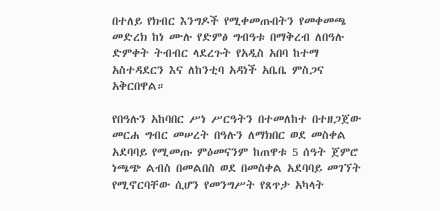በተለይ የክብር እንግዶች የሚቀመጡበትን የመቀመጫ  መድረክ ከነ ሙሉ የድምፅ ግብዓቱ በማቅረብ ለበዓሉ ድምቀት ትብብር ላደረጉት የአዲስ አበባ ከተማ አስተዳደርን እና ለከንቲባ አዳነች አቤቤ ምስጋና አቅርበዋል።

የበዓሉን አከባበር ሥነ ሥርዓትን በተመለከተ በተዘጋጀው መርሐ ግብር መሠረት በዓሉን ለማክበር ወደ መስቀል አደባባይ የሚመጡ ምዕመናንም ከጠዋቱ 5 ሰዓት ጀምሮ ነጫጭ ልብስ በመልበስ ወደ በመስቀል አደባባይ መገኘት የሚኖርባቸው ሲሆን የመንግሥት የጸጥታ አካላት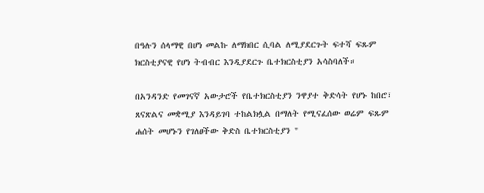በዓሉን ሰላማዊ በሆነ መልኩ ለማክበር ሲባል ለሚያደርጉት ፍተሻ ፍጹም ክርስቲያናዊ የሆነ ትብብር እንዲያደርጉ ቤተክርስቲያን አሳስባለች።

በአንዳንድ የመገናኛ አውታሮች የቤተክርስቲያን ንዋያተ ቅድሳት የሆኑ ከበሮ፣ ጸናጽልና መቋሚያ እንዳይገባ ተከልክሏል በማለት የሚናፈሰው ወሬም ፍጹም ሐሰት መሆኑን የገለፀችው ቅድስ ቤተክርስቲያን "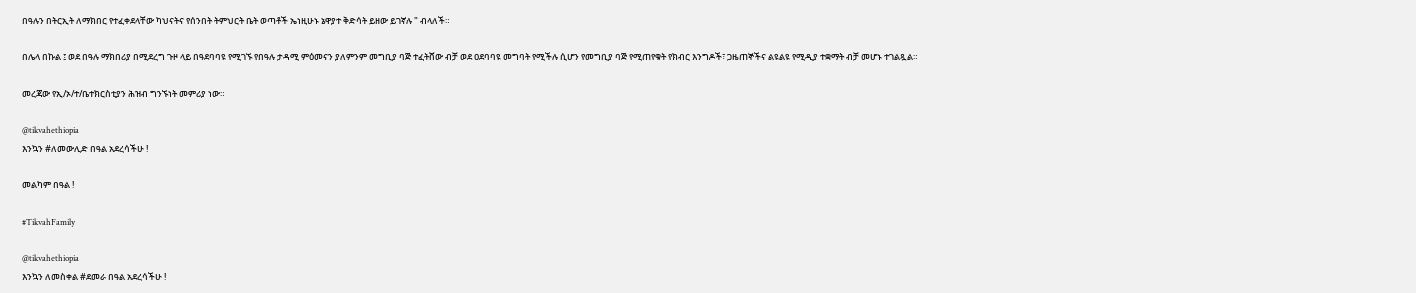በዓሉን በትርኢት ለማክበር የተፈቀደላቸው ካህናትና የሰንበት ትምህርት ቤት ወጣቶች ኤነዚሁኑ ኔዋያተ ቅድሳት ይዘው ይገኛሉ " ብላለች።

በሌላ በኩል ፤ ወደ በዓሉ ማክበሪያ በሚደረግ ጉዞ ላይ በዓደባባዩ የሚገኙ የበዓሉ ታዳሚ ምዕመናን ያለምንም መግቢያ ባጅ ተፈትሸው ብቻ ወደ ዐደባባዩ መግባት የሚችሉ ሲሆን የመግቢያ ባጅ የሚጠየቁት የክብር እንግዶች፣ ጋዜጠኞችና ልዩልዩ የሚዲያ ተቋማት ብቻ መሆኑ ተገልጿል።

መረጃው የኢ/ኦ/ተ/ቤተክርስቲያን ሕዝብ ግንኙነት መምሪያ ነው።

@tikvahethiopia
እንኳን #ለመውሊድ በዓል አደረሳችሁ !

መልካም በዓል !

#TikvahFamily

@tikvahethiopia
እንኳን ለመስቀል #ደመራ በዓል አደረሳችሁ !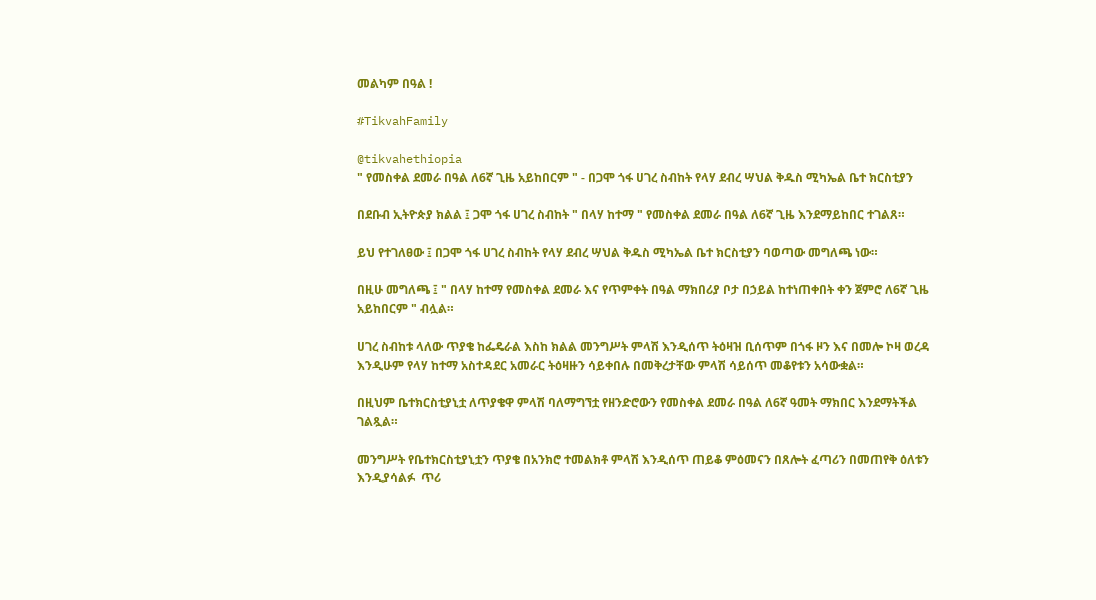መልካም በዓል !

#TikvahFamily

@tikvahethiopia
" የመስቀል ደመራ በዓል ለ6ኛ ጊዜ አይከበርም " - በጋሞ ጎፋ ሀገረ ስብከት የላሃ ደብረ ሣህል ቅዱስ ሚካኤል ቤተ ክርስቲያን

በደቡብ ኢትዮጵያ ክልል ፤ ጋሞ ጎፋ ሀገረ ስብከት " በላሃ ከተማ " የመስቀል ደመራ በዓል ለ6ኛ ጊዜ እንደማይከበር ተገልጸ።

ይህ የተገለፀው ፤ በጋሞ ጎፋ ሀገረ ስብከት የላሃ ደብረ ሣህል ቅዱስ ሚካኤል ቤተ ክርስቲያን ባወጣው መግለጫ ነው።

በዚሁ መግለጫ ፤ " በላሃ ከተማ የመስቀል ደመራ እና የጥምቀት በዓል ማክበሪያ ቦታ በኃይል ከተነጠቀበት ቀን ጀምሮ ለ6ኛ ጊዜ አይከበርም " ብሏል።

ሀገረ ስብከቱ ላለው ጥያቄ ከፌዴራል እስከ ክልል መንግሥት ምላሽ እንዲሰጥ ትዕዛዝ ቢሰጥም በጎፋ ዞን እና በመሎ ኮዛ ወረዳ እንዲሁም የላሃ ከተማ አስተዳደር አመራር ትዕዛዙን ሳይቀበሉ በመቅረታቸው ምላሽ ሳይሰጥ መቆየቱን አሳውቋል።

በዚህም ቤተክርስቲያኒቷ ለጥያቄዋ ምላሽ ባለማግኘቷ የዘንድሮውን የመስቀል ደመራ በዓል ለ6ኛ ዓመት ማክበር እንደማትችል ገልጿል።

መንግሥት የቤተክርስቲያኒቷን ጥያቄ በአንክሮ ተመልክቶ ምላሽ እንዲሰጥ ጠይቆ ምዕመናን በጸሎት ፈጣሪን በመጠየቅ ዕለቱን እንዲያሳልፉ  ጥሪ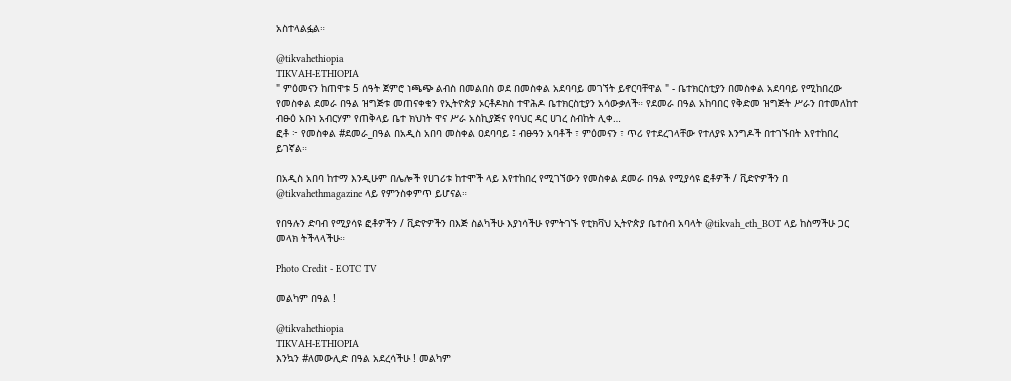አስተላልፏል።

@tikvahethiopia
TIKVAH-ETHIOPIA
" ምዕመናን ከጠዋቱ 5 ሰዓት ጀምሮ ነጫጭ ልብስ በመልበስ ወደ በመስቀል አደባባይ መገኘት ይኖርባቸዋል " - ቤተክርስቲያን በመስቀል አደባባይ የሚከበረው የመስቀል ደመራ በዓል ዝግጅቱ መጠናቀቁን የኢትዮጵያ ኦርቶዶክስ ተዋሕዶ ቤተክርስቲያን አሳውቃለች። የደመራ በዓል አከባበር የቅድመ ዝግጅት ሥራን በተመለከተ ብፁዕ አቡነ አብርሃም የጠቅላይ ቤተ ክህነት ዋና ሥራ አስኪያጅና የባህር ዳር ሀገረ ስብከት ሊቀ…
ፎቶ ፦ የመስቀል #ደመራ_በዓል በአዲስ አበባ መስቀል ዐደባባይ ፤ ብፁዓን አባቶች ፣ ምዕመናን ፣ ጥሪ የተደረገላቸው የተለያዩ እንግዶች በተገኙበት እየተከበረ ይገኛል።

በአዲስ አበባ ከተማ እንዲሁም በሌሎች የሀገሪቱ ከተሞች ላይ እየተከበረ የሚገኘውን የመስቀል ደመራ በዓል የሚያሳዩ ፎቶዎች / ቪድዮዎችን በ @tikvahethmagazine ላይ የምንስቀምጥ ይሆናል።

የበዓሉን ድባብ የሚያሳዩ ፎቶዎችን / ቪድዮዎችን በእጅ ስልካችሁ እያነሳችሁ የምትገኙ የቲክቫህ ኢትዮጵያ ቤተሰብ አባላት @tikvah_eth_BOT ላይ ከስማችሁ ጋር መላክ ትችላላችሁ።

Photo Credit - EOTC TV

መልካም በዓል !

@tikvahethiopia
TIKVAH-ETHIOPIA
እንኳን #ለመውሊድ በዓል አደረሳችሁ ! መልካም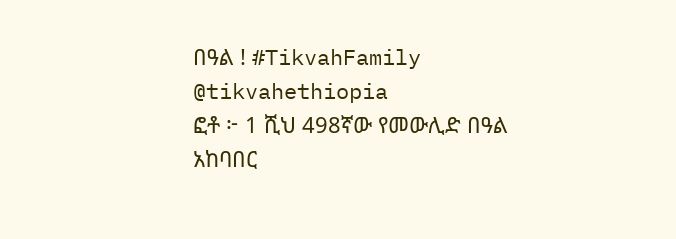በዓል ! #TikvahFamily @tikvahethiopia
ፎቶ ፦ 1 ሺህ 498ኛው የመውሊድ በዓል አከባበር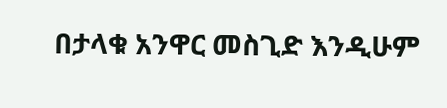በታላቁ አንዋር መስጊድ እንዲሁም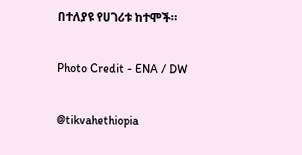በተለያዩ የሀገሪቱ ከተሞች።

Photo Credit - ENA / DW

@tikvahethiopia